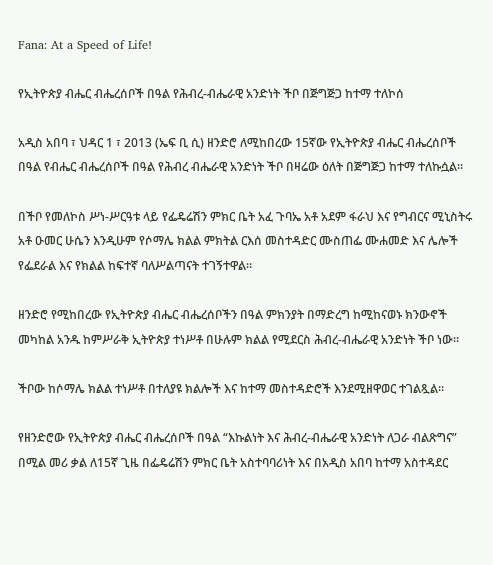Fana: At a Speed of Life!

የኢትዮጵያ ብሔር ብሔረሰቦች በዓል የሕብረ-ብሔራዊ አንድነት ችቦ በጅግጅጋ ከተማ ተለኮሰ

አዲስ አበባ ፣ ህዳር 1 ፣ 2013 (ኤፍ ቢ ሲ) ዘንድሮ ለሚከበረው 15ኛው የኢትዮጵያ ብሔር ብሔረሰቦች በዓል የብሔር ብሔረሰቦች በዓል የሕብረ ብሔራዊ አንድነት ችቦ በዛሬው ዕለት በጅግጅጋ ከተማ ተለኩሷል።

በችቦ የመለኮስ ሥነ-ሥርዓቱ ላይ የፌዴሬሽን ምክር ቤት አፈ ጉባኤ አቶ አደም ፋራህ እና የግብርና ሚኒስትሩ አቶ ዑመር ሁሴን እንዲሁም የሶማሌ ክልል ምክትል ርእሰ መስተዳድር ሙስጠፌ ሙሐመድ እና ሌሎች የፌደራል እና የክልል ከፍተኛ ባለሥልጣናት ተገኝተዋል።

ዘንድሮ የሚከበረው የኢትዮጵያ ብሔር ብሔረሰቦችን በዓል ምክንያት በማድረግ ከሚከናወኑ ክንውኖች መካከል አንዱ ከምሥራቅ ኢትዮጵያ ተነሥቶ በሁሉም ክልል የሚደርስ ሕብረ-ብሔራዊ አንድነት ችቦ ነው።

ችቦው ከሶማሌ ክልል ተነሥቶ በተለያዩ ክልሎች እና ከተማ መስተዳድሮች እንደሚዘዋወር ተገልጿል።

የዘንድሮው የኢትዮጵያ ብሔር ብሔረሰቦች በዓል “እኩልነት እና ሕብረ-ብሔራዊ አንድነት ለጋራ ብልጽግና” በሚል መሪ ቃል ለ15ኛ ጊዜ በፌዴሬሽን ምክር ቤት አስተባባሪነት እና በአዲስ አበባ ከተማ አስተዳደር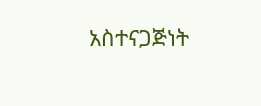አስተናጋጅነት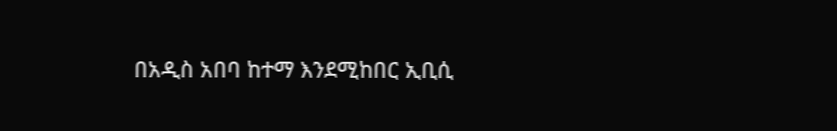በአዲስ አበባ ከተማ እንደሚከበር ኢቢሲ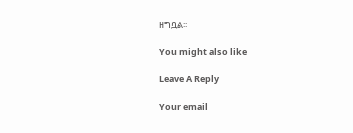ዘግቧል፡፡

You might also like

Leave A Reply

Your email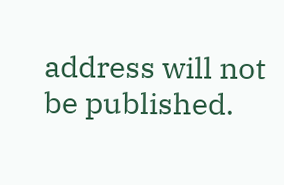address will not be published.